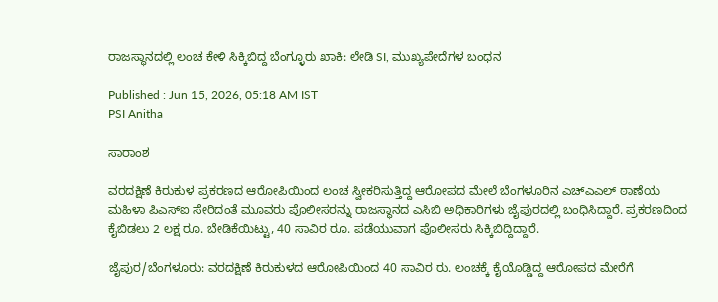ರಾಜಸ್ಥಾನದಲ್ಲಿ ಲಂಚ ಕೇಳಿ ಸಿಕ್ಕಿಬಿದ್ದ ಬೆಂಗ್ಳೂರು ಖಾಕಿ: ಲೇಡಿ SI, ಮುಖ್ಯಪೇದೆಗಳ ಬಂಧನ

Published : Jun 15, 2026, 05:18 AM IST
PSI Anitha

ಸಾರಾಂಶ

ವರದಕ್ಷಿಣೆ ಕಿರುಕುಳ ಪ್ರಕರಣದ ಆರೋಪಿಯಿಂದ ಲಂಚ ಸ್ವೀಕರಿಸುತ್ತಿದ್ದ ಆರೋಪದ ಮೇಲೆ ಬೆಂಗಳೂರಿನ ಎಚ್‌ಎಎಲ್ ಠಾಣೆಯ ಮಹಿಳಾ ಪಿಎಸ್‌ಐ ಸೇರಿದಂತೆ ಮೂವರು ಪೊಲೀಸರನ್ನು ರಾಜಸ್ಥಾನದ ಎಸಿಬಿ ಅಧಿಕಾರಿಗಳು ಜೈಪುರದಲ್ಲಿ ಬಂಧಿಸಿದ್ದಾರೆ. ಪ್ರಕರಣದಿಂದ ಕೈಬಿಡಲು 2 ಲಕ್ಷ ರೂ. ಬೇಡಿಕೆಯಿಟ್ಟು, 40 ಸಾವಿರ ರೂ. ಪಡೆಯುವಾಗ ಪೊಲೀಸರು ಸಿಕ್ಕಿಬಿದ್ದಿದ್ದಾರೆ.

ಜೈಪುರ/ಬೆಂಗಳೂರು: ವರದಕ್ಷಿಣೆ ಕಿರುಕುಳದ ಆರೋಪಿಯಿಂದ 40 ಸಾವಿರ ರು. ಲಂಚಕ್ಕೆ ಕೈಯೊಡ್ಡಿದ್ದ ಆರೋಪದ ಮೇರೆಗೆ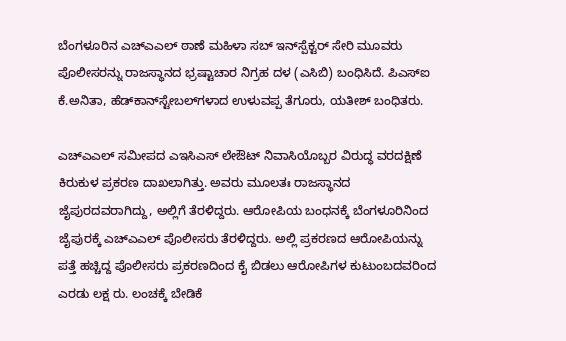ಬೆಂಗಳೂರಿನ ಎಚ್‌ಎಎಲ್ ಠಾಣೆ ಮಹಿಳಾ ಸಬ್ ಇನ್‌ಸ್ಪೆಕ್ಟರ್ ಸೇರಿ ಮೂವರು ಪೊಲೀಸರನ್ನು ರಾಜಸ್ಥಾನದ ಭ್ರಷ್ಟಾಚಾರ ನಿಗ್ರಹ ದಳ (ಎಸಿಬಿ) ಬಂಧಿಸಿದೆ. ಪಿಎಸ್‌ಐ ಕೆ.ಅನಿತಾ, ಹೆಡ್‌ಕಾನ್‌ಸ್ಟೇಬಲ್‌ಗಳಾದ ಉಳುವಪ್ಪ ತೆಗೂರು, ಯತೀಶ್ ಬಂಧಿತರು.

ಎಚ್‌ಎಎಲ್‌ ಸಮೀಪದ ಎಇಸಿಎಸ್‌ ಲೇಔಟ್‌ ನಿವಾಸಿಯೊಬ್ಬರ ವಿರುದ್ಧ ವರದಕ್ಷಿಣೆ ಕಿರುಕುಳ ಪ್ರಕರಣ ದಾಖಲಾಗಿತ್ತು. ಅವರು ಮೂಲತಃ ರಾಜಸ್ಥಾನದ ಜೈಪುರದವರಾಗಿದ್ದು, ಅಲ್ಲಿಗೆ ತೆರಳಿದ್ದರು. ಆರೋಪಿಯ ಬಂಧನಕ್ಕೆ ಬೆಂಗಳೂರಿನಿಂದ ಜೈಪುರಕ್ಕೆ ಎಚ್‌ಎಎಲ್ ಪೊಲೀಸರು ತೆರಳಿದ್ದರು. ಅಲ್ಲಿ ಪ್ರಕರಣದ ಆರೋಪಿಯನ್ನು ಪತ್ತೆ ಹಚ್ಚಿದ್ದ ಪೊಲೀಸರು ಪ್ರಕರಣದಿಂದ ಕೈ ಬಿಡಲು ಆರೋಪಿಗಳ ಕುಟುಂಬದವರಿಂದ ಎರಡು ಲಕ್ಷ ರು. ಲಂಚಕ್ಕೆ ಬೇಡಿಕೆ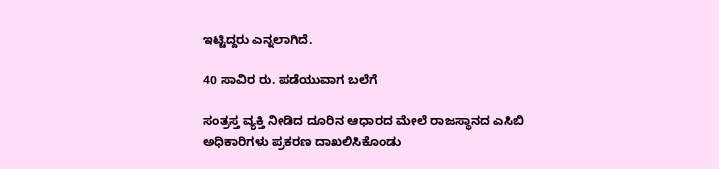ಇಟ್ಟಿದ್ದರು ಎನ್ನಲಾಗಿದೆ.

40 ಸಾವಿರ ರು. ಪಡೆಯುವಾಗ ಬಲೆಗೆ

ಸಂತ್ರಸ್ತ ವ್ಯಕ್ತಿ ನೀಡಿದ ದೂರಿನ ಆಧಾರದ ಮೇಲೆ ರಾಜಸ್ಥಾನದ ಎಸಿಬಿ ಅಧಿಕಾರಿಗಳು ಪ್ರಕರಣ ದಾಖಲಿಸಿಕೊಂಡು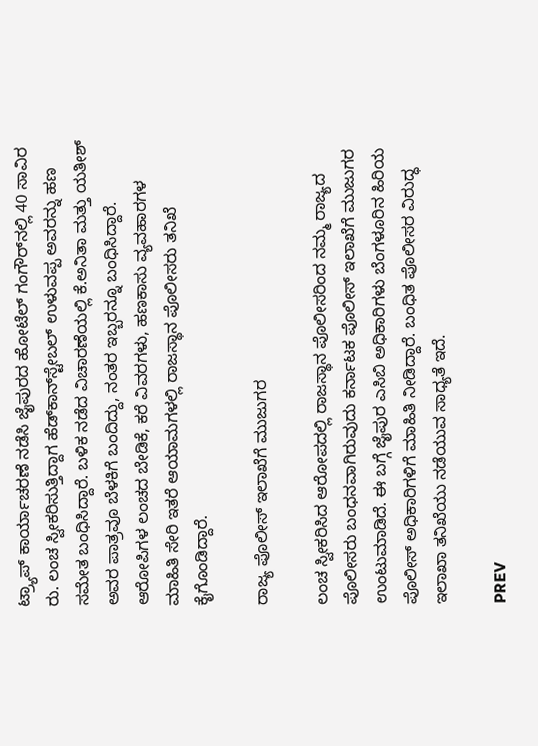ಟ್ರ್ಯಾಪ್‌ ಕಾರ್ಯಾಚರಣೆ ನಡೆಸಿ ಜೈಪುರದ ಹೋಟೆಲ್ ಗಂಗೌರ್‌ನಲ್ಲಿ 40 ಸಾವಿರ ರು. ಲಂಚ ಸ್ವೀಕರಿಸುತ್ತಿದ್ದಾಗ ಹೆಡ್‌ಕಾನ್‌ಸ್ಟೇಬಲ್‌ ಉಳುವಪ್ಪ ಅವರನ್ನು ಹಣ ಸಮೇತ ಬಂಧಿಸಿದ್ದಾರೆ. ಬಳಿಕ ನಡೆದ ವಿಚಾರಣೆಯಲ್ಲಿ ಕೆ.ಅನಿತಾ ಮತ್ತು ಯತೀಶ್ ಅವರ ಪಾತ್ರವೂ ಬೆಳಕಿಗೆ ಬಂದಿದ್ದು, ನಂತರ ಇಬ್ಬರನ್ನೂ ಬಂಧಿಸಿದ್ದಾರೆ. ಆರೋಪಿಗಳ ಲಂಚದ ಬೇಡಿಕೆ, ಕರೆ ವಿವರಗಳು, ಹಣಕಾಸು ವ್ಯವಹಾರಗಳ ಮಾಹಿತಿ ಸೇರಿ ಇತರೆ ಆಯಾಮಗಳಲ್ಲಿ ರಾಜಸ್ಥಾನ ಪೊಲೀಸರು ತನಿಖೆ ಕೈಗೊಂಡಿದ್ದಾರೆ.

ರಾಜ್ಯ ಪೊಲೀಸ್‌ ಇಲಾಖೆಗೆ ಮುಜುಗರ

ಲಂಚ ಸ್ವೀಕರಿಸಿದ ಆರೋಪದಲ್ಲಿ ರಾಜಸ್ಥಾನ ಪೊಲೀಸರಿಂದ ನಮ್ಮ ರಾಜ್ಯದ ಪೊಲೀಸರು ಬಂಧನವಾಗಿರುವುದು ಕರ್ನಾಟಕ ಪೊಲೀಸ್ ಇಲಾಖೆಗೆ ಮುಜುಗರ ಉಂಟುಮಾಡಿದೆ. ಈ ಬಗ್ಗೆ ಜೈಪುರ ಎಸಿಬಿ ಅಧಿಕಾರಿಗಳು ಬೆಂಗಳೂರಿನ ಹಿರಿಯ ಪೊಲೀಸ್‌ ಅಧಿಕಾರಿಗಳಿಗೆ ಮಾಹಿತಿ ನೀಡಿದ್ದಾರೆ. ಬಂಧಿತ ಪೊಲೀಸರ ವಿರುದ್ಧ ಇಲಾಖಾ ತನಿಖೆಯು ನಡೆಯುವ ಸಾಧ್ಯತೆ ಇದೆ.

PREV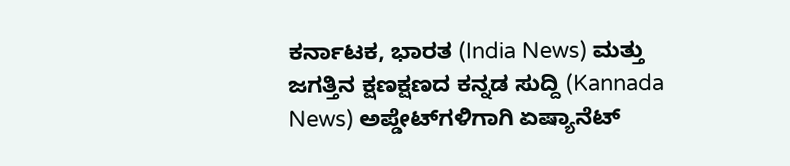ಕರ್ನಾಟಕ, ಭಾರತ (India News) ಮತ್ತು ಜಗತ್ತಿನ ಕ್ಷಣಕ್ಷಣದ ಕನ್ನಡ ಸುದ್ದಿ (Kannada News) ಅಪ್ಡೇಟ್‌ಗಳಿಗಾಗಿ ಏಷ್ಯಾನೆಟ್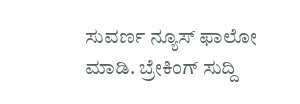ಸುವರ್ಣ ನ್ಯೂಸ್‌ ಫಾಲೋ ಮಾಡಿ. ಬ್ರೇಕಿಂಗ್ ಸುದ್ದಿ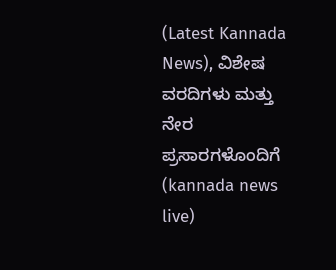(Latest Kannada News), ವಿಶೇಷ ವರದಿಗಳು ಮತ್ತು ನೇರ ಪ್ರಸಾರಗಳೊಂದಿಗೆ (kannada news live)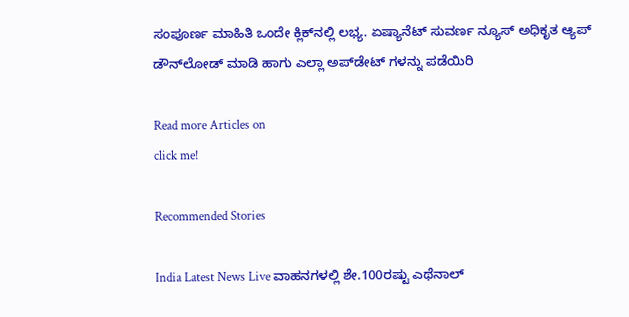ಸಂಪೂರ್ಣ ಮಾಹಿತಿ ಒಂದೇ ಕ್ಲಿಕ್‌ನಲ್ಲಿ ಲಭ್ಯ. ಏಷ್ಯಾನೆಟ್ ಸುವರ್ಣ ನ್ಯೂಸ್ ಅಧಿಕೃತ ಆ್ಯಪ್ ಡೌನ್‌ಲೋಡ್ ಮಾಡಿ ಹಾಗು ಎಲ್ಲಾ ಅಪ್‌ಡೇಟ್ ಗಳನ್ನು ಪಡೆಯಿರಿ

Read more Articles on
click me!

Recommended Stories

India Latest News Live ವಾಹನಗಳಲ್ಲಿ ಶೇ.100ರಷ್ಟು ಎಥೆನಾಲ್‌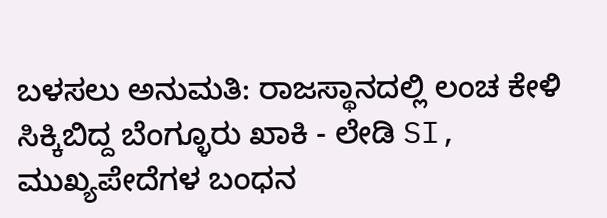ಬಳಸಲು ಅನುಮತಿ: ರಾಜಸ್ಥಾನದಲ್ಲಿ ಲಂಚ ಕೇಳಿ ಸಿಕ್ಕಿಬಿದ್ದ ಬೆಂಗ್ಳೂರು ಖಾಕಿ - ಲೇಡಿ SI, ಮುಖ್ಯಪೇದೆಗಳ ಬಂಧನ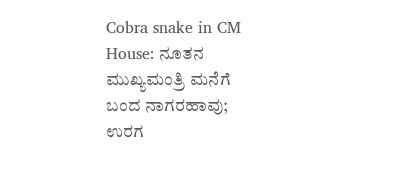Cobra snake in CM House: ನೂತನ ಮುಖ್ಯಮಂತ್ರಿ ಮನೆಗೆ ಬಂದ ನಾಗರಹಾವು; ಉರಗ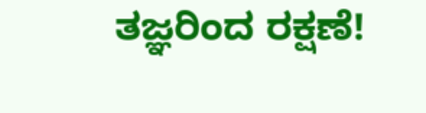ತಜ್ಞರಿಂದ ರಕ್ಷಣೆ!